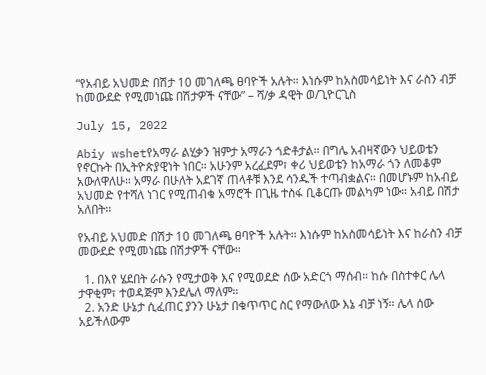“የአብይ አህመድ በሽታ 10 መገለጫ ፀባዮች አሉት። እነሱም ከአስመሳይነት እና ራስን ብቻ ከመውደድ የሚመነጩ በሽታዎች ናቸው” – ሻ/ቃ ዳዊት ወ/ጊዮርጊስ

July 15, 2022

Abiy wshetየአማራ ልሂቃን ዝምታ አማራን ጎድቶታል። በግሌ አብዛኛውን ህይወቴን የኖርኩት በኢትዮጵያዊነት ነበር። አሁንም አረፈደም፣ ቀሪ ህይወቴን ከአማራ ጎን ለመቆም አውለዋለሁ። አማራ በሁለት አደገኛ ጠላቶቹ እንደ ሳንዱች ተጣብቋልና። በመሆኑም ከአብይ አህመድ የተሻለ ነገር የሚጠብቁ አማሮች በጊዜ ተስፋ ቢቆርጡ መልካም ነው። አብይ በሽታ አለበት።

የአብይ አህመድ በሽታ 10 መገለጫ ፀባዮች አሉት። እነሱም ከአስመሳይነት እና ከራስን ብቻ መውደድ የሚመነጩ በሽታዎች ናቸው።

  1. በእየ ሄደበት ራሱን የሚታወቅ እና የሚወደድ ሰው አድርጎ ማሰብ። ከሱ በስተቀር ሌላ ታዋቂም፣ ተወዳጅም እንደሌለ ማለም።
  2. አንድ ሁኔታ ሲፈጠር ያንን ሁኔታ በቁጥጥር ስር የማውለው እኔ ብቻ ነኝ። ሌላ ሰው አይችለውም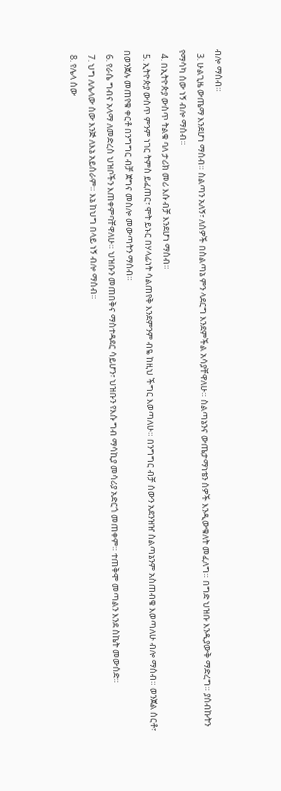ብሎ ማሰብ።
  3. ሁልጊዜ ውጤማ እንደሆነ ማሰብ። ስልጣን አለኝ፣ ለሰዎች በስልጣኔ ምን ላደርግ እንደምችል አሳያቸዋለሁ። ስልጣኔንና ውጤታማነቴን ሰዎች እንዲውቁለት መፈለግ። በግድ ህዝቡ እንዲያውቅ ማድረግ። ያሰብኩትን የማሳካ ሰው ነኝ ብሎ ማሰብ።
  4. በኢትዮጵያ ውስጥ ትልቁ ባለ ታሪክ መሪ እሱ ብቻ እንደሆነ ማሰብ።
  5. ኢትዮጵያ ውስጥ ምንም ነገር ትምስ ይፈጠር፣ ሞት ይኑር በሃላፊነት ሳልጠየቅ እንደምንም ብዬ ከዚህ ችግር እወጣለሁ። በንግግር ብቻ ሰውን አደንዝዠ ስልጣኔንም አስጠብቄ እወጣለሁ ብሎ ማሰብ። ወንጀል ሰርቶ፣ በወንጀሉ መጠየቁ ቀርቶ በንግግር ብቻ ጀግና መስሎ መውጣትን ማሰብ።
  6. የራሴ ግብና አላማ ለመድረስ ህዝቦችን እጠቀምባቸዋለሁ። ህዝቡን መጠበቅና ማስተዳደር ሳይሆን፣ ህዝቡን የእሱ ግብ ማሳኪያ መሳሪያ አድርጎ መጠቀም። ተጠቅሞ መጣልን እንደ ስኬት መውሰድ።
  7. ህግ ለሌላው ሰው እንጅ ለእኔ አይሰራም። እኔ ከህግ በላይ ነኝ ብሎ ማሰብ።
  8. የሌላ ሰው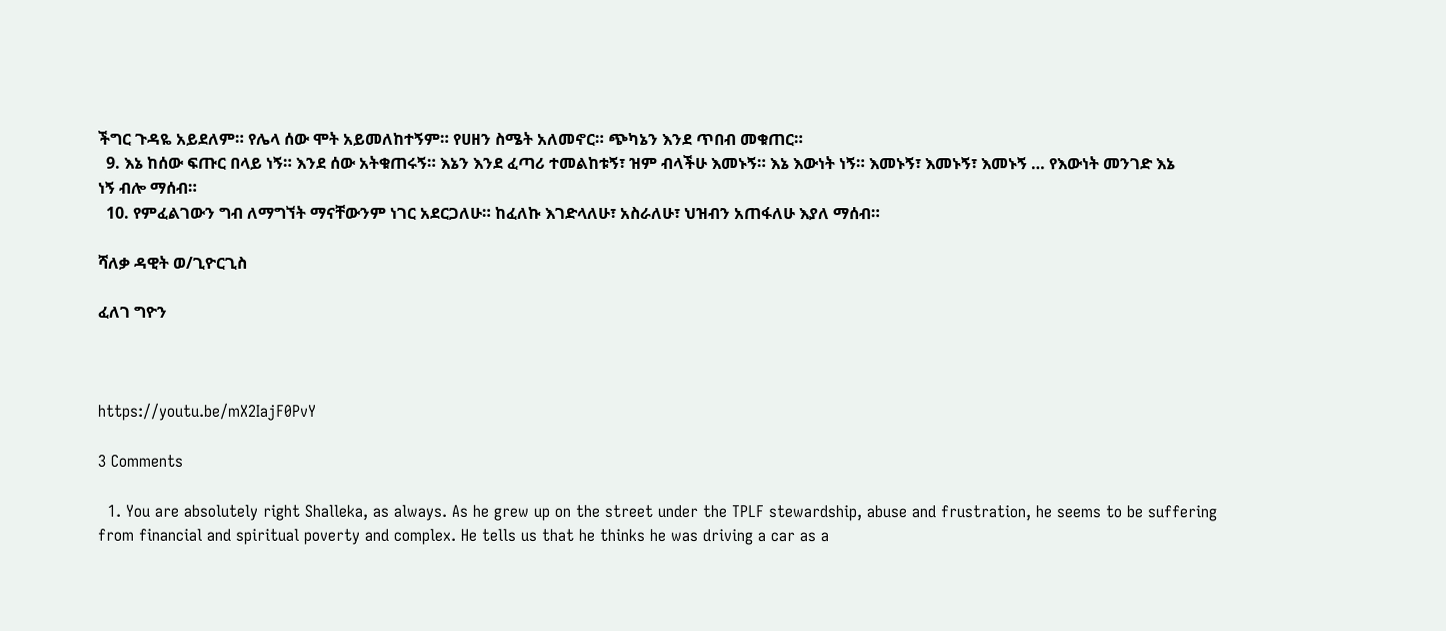ችግር ጉዳዬ አይደለም። የሌላ ሰው ሞት አይመለከተኝም። የሀዘን ስሜት አለመኖር። ጭካኔን እንደ ጥበብ መቁጠር።
  9. እኔ ከሰው ፍጡር በላይ ነኝ። እንደ ሰው አትቁጠሩኝ። እኔን እንደ ፈጣሪ ተመልከቱኝ፣ ዝም ብላችሁ እመኑኝ። እኔ እውነት ነኝ። እመኑኝ፣ እመኑኝ፣ እመኑኝ … የእውነት መንገድ እኔ ነኝ ብሎ ማሰብ።
  10. የምፈልገውን ግብ ለማግኘት ማናቸውንም ነገር አደርጋለሁ። ከፈለኩ እገድላለሁ፣ አስራለሁ፣ ህዝብን አጠፋለሁ እያለ ማሰብ።

ሻለቃ ዳዊት ወ/ጊዮርጊስ

ፈለገ ግዮን



https://youtu.be/mX2IajF0PvY

3 Comments

  1. You are absolutely right Shalleka, as always. As he grew up on the street under the TPLF stewardship, abuse and frustration, he seems to be suffering from financial and spiritual poverty and complex. He tells us that he thinks he was driving a car as a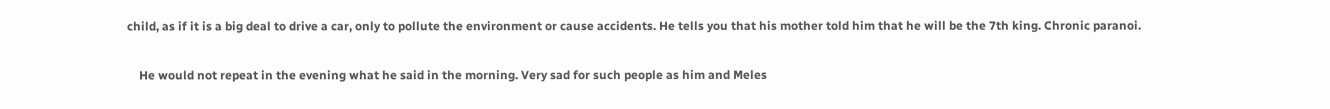child, as if it is a big deal to drive a car, only to pollute the environment or cause accidents. He tells you that his mother told him that he will be the 7th king. Chronic paranoi.

    He would not repeat in the evening what he said in the morning. Very sad for such people as him and Meles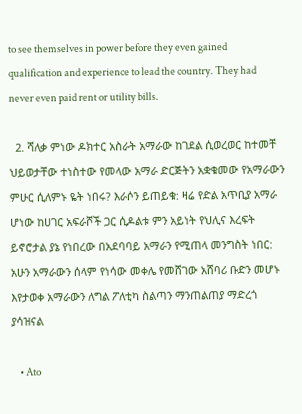to see themselves in power before they even gained qualification and experience to lead the country. They had never even paid rent or utility bills.

  2. ሻለቃ ምነው ዶክተር አስራት አማራው ከገደል ሲወረወር ከተመቸ ህይወታቸው ተነስተው የመላው አማራ ድርጅትን አቋቁመው የአማራውን ምሁር ሲለምኑ ዬት ነበሩ? እራሶን ይጠይቁ: ዛሬ የድል አጥቢያ አማራ ሆነው ከሀገር አፍራሾች ጋር ሲዶልቱ ምን አይነት የህሊና እረፍት ይኖሮታል ያኔ የነበረው በአደባባይ አማራን የሚጠላ መንግስት ነበር: አሁን አማራውን ሰላም የነሳው መቀሌ የመሸገው አሸባሪ ቡድን መሆኑ እየታወቀ አማራውን ለግል ፖለቲካ ስልጣን ማንጠልጠያ ማድረጎ ያሳዝናል

    • Ato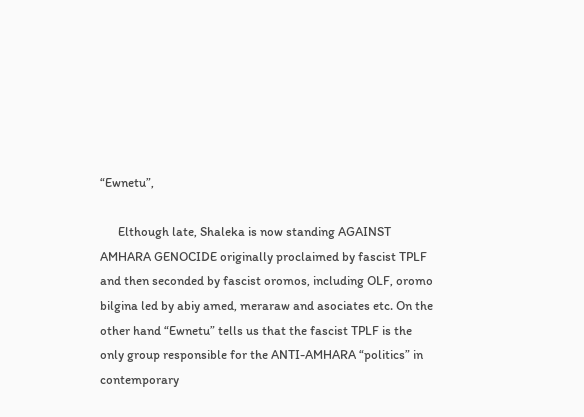“Ewnetu”,

      Elthough late, Shaleka is now standing AGAINST AMHARA GENOCIDE originally proclaimed by fascist TPLF and then seconded by fascist oromos, including OLF, oromo bilgina led by abiy amed, meraraw and asociates etc. On the other hand “Ewnetu” tells us that the fascist TPLF is the only group responsible for the ANTI-AMHARA “politics” in contemporary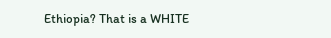Ethiopia? That is a WHITE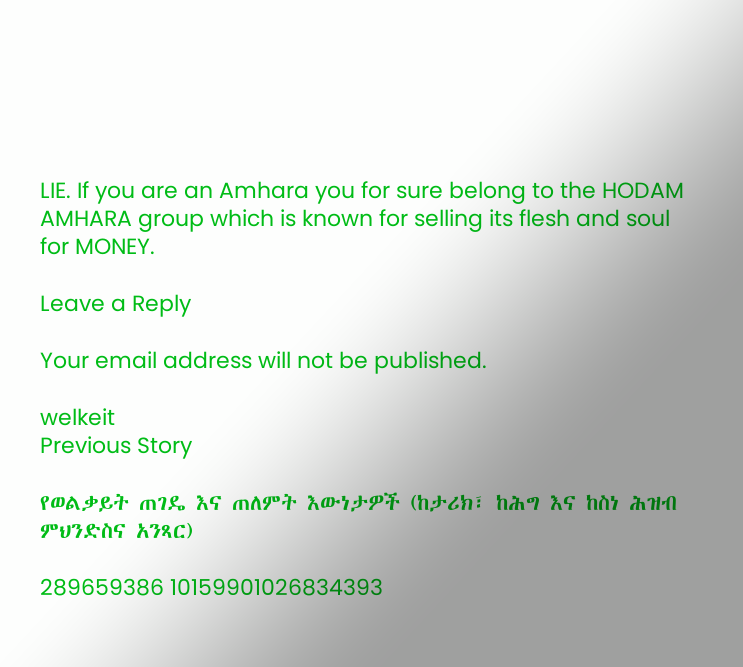LIE. If you are an Amhara you for sure belong to the HODAM AMHARA group which is known for selling its flesh and soul for MONEY.

Leave a Reply

Your email address will not be published.

welkeit
Previous Story

የወልቃይት ጠገዴ እና ጠለምት እውነታዎች (ከታሪክ፣ ከሕግ እና ከስነ ሕዝብ ምህንድስና አንጻር)

289659386 10159901026834393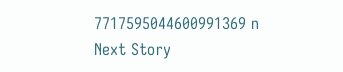7717595044600991369 n
Next Story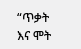“ጥቃት እና ሞት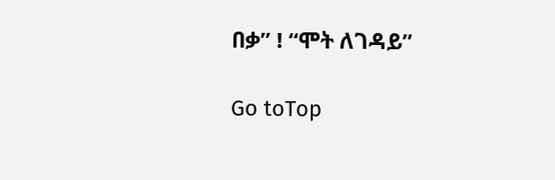በቃ” ! “ሞት ለገዳይ”

Go toTop